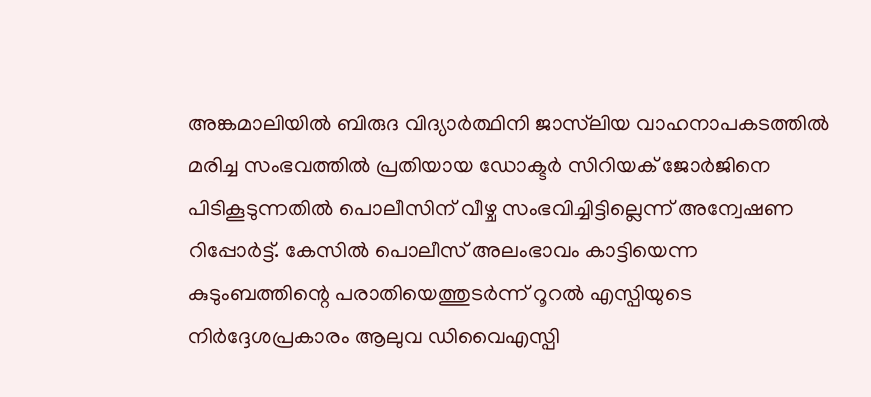അങ്കമാലിയിൽ ബിരുദ വിദ്യാർത്ഥിനി ജാസ്‌ലിയ വാഹനാപകടത്തിൽ മരിച്ച സംഭവത്തിൽ പ്രതിയായ ഡോക്ടർ സിറിയക് ജോർജിനെ പിടികൂടുന്നതിൽ പൊലീസിന് വീഴ്ച സംഭവിച്ചിട്ടില്ലെന്ന് അന്വേഷണ റിപ്പോർട്ട്. കേസിൽ പൊലീസ് അലംഭാവം കാട്ടിയെന്ന കുടുംബത്തിന്റെ പരാതിയെത്തുടർന്ന് റൂറൽ എസ്പിയുടെ നിർദ്ദേശപ്രകാരം ആലുവ ഡിവൈഎസ്പി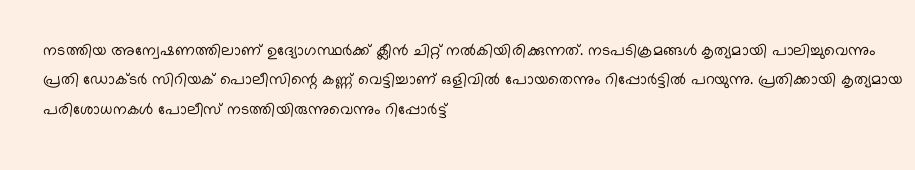നടത്തിയ അന്വേഷണത്തിലാണ് ഉദ്യോഗസ്ഥർക്ക് ക്ലീൻ ചിറ്റ് നൽകിയിരിക്കുന്നത്. നടപടിക്രമങ്ങൾ കൃത്യമായി പാലിച്ചുവെന്നും പ്രതി ഡോക്ടർ സിറിയക് പൊലീസിന്റെ കണ്ണ് വെട്ടിച്ചാണ് ഒളിവിൽ പോയതെന്നും റിപ്പോർട്ടിൽ പറയുന്നു. പ്രതിക്കായി കൃത്യമായ പരിശോധനകൾ പോലീസ് നടത്തിയിരുന്നുവെന്നും റിപ്പോർട്ട്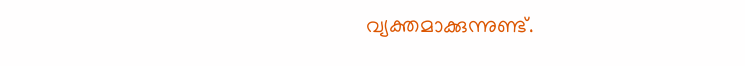വ്യക്തമാക്കുന്നുണ്ട്.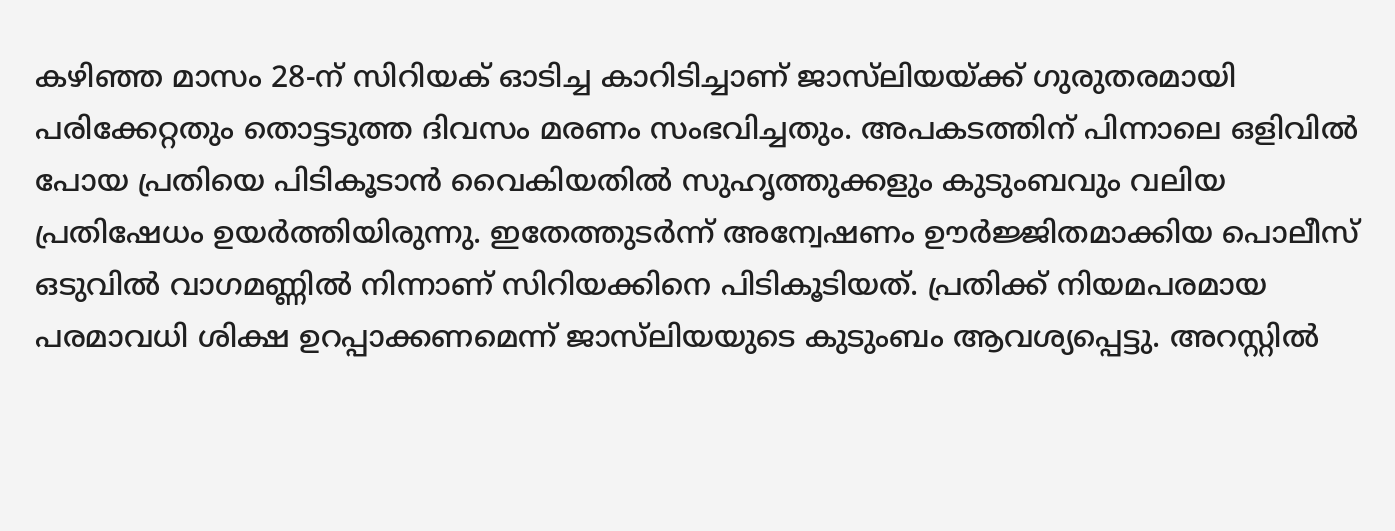കഴിഞ്ഞ മാസം 28-ന് സിറിയക് ഓടിച്ച കാറിടിച്ചാണ് ജാസ്‌ലിയയ്ക്ക് ഗുരുതരമായി പരിക്കേറ്റതും തൊട്ടടുത്ത ദിവസം മരണം സംഭവിച്ചതും. അപകടത്തിന് പിന്നാലെ ഒളിവിൽ പോയ പ്രതിയെ പിടികൂടാൻ വൈകിയതിൽ സുഹൃത്തുക്കളും കുടുംബവും വലിയ പ്രതിഷേധം ഉയർത്തിയിരുന്നു. ഇതേത്തുടർന്ന് അന്വേഷണം ഊർജ്ജിതമാക്കിയ പൊലീസ് ഒടുവിൽ വാഗമണ്ണിൽ നിന്നാണ് സിറിയക്കിനെ പിടികൂടിയത്. പ്രതിക്ക് നിയമപരമായ പരമാവധി ശിക്ഷ ഉറപ്പാക്കണമെന്ന് ജാസ്‌ലിയയുടെ കുടുംബം ആവശ്യപ്പെട്ടു. അറസ്റ്റിൽ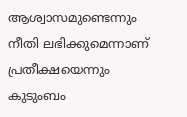ആശ്വാസമുണ്ടെന്നും നീതി ലഭിക്കുമെന്നാണ് പ്രതീക്ഷയെന്നും കുടുംബം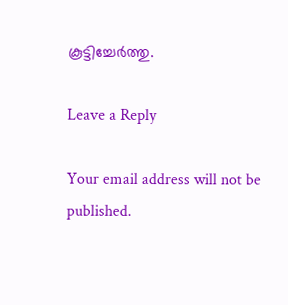കൂട്ടിച്ചേർത്തു.

Leave a Reply

Your email address will not be published.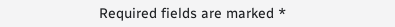Required fields are marked *